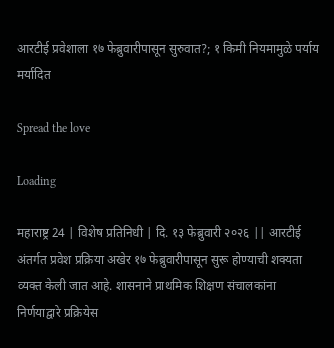आरटीई प्रवेशाला १७ फेब्रुवारीपासून सुरुवात?; १ किमी नियमामुळे पर्याय मर्यादित

Spread the love

Loading

महाराष्ट्र 24 | विशेष प्रतिनिधी | दि. १३ फेब्रुवारी २०२६ || आरटीई अंतर्गत प्रवेश प्रक्रिया अखेर १७ फेब्रुवारीपासून सुरू होण्याची शक्यता व्यक्त केली जात आहे. शासनाने प्राथमिक शिक्षण संचालकांना निर्णयाद्वारे प्रक्रियेस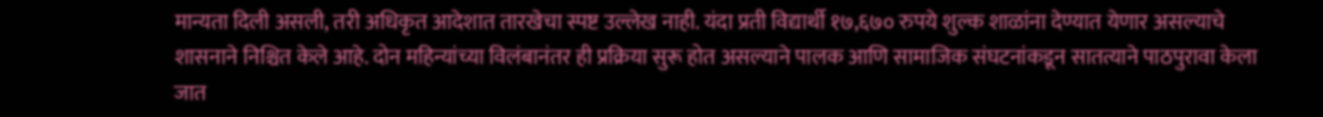मान्यता दिली असली, तरी अधिकृत आदेशात तारखेचा स्पष्ट उल्लेख नाही. यंदा प्रती विद्यार्थी १७,६७० रुपये शुल्क शाळांना देण्यात येणार असल्याचे शासनाने निश्चित केले आहे. दोन महिन्यांच्या विलंबानंतर ही प्रक्रिया सुरू होत असल्याने पालक आणि सामाजिक संघटनांकडून सातत्याने पाठपुरावा केला जात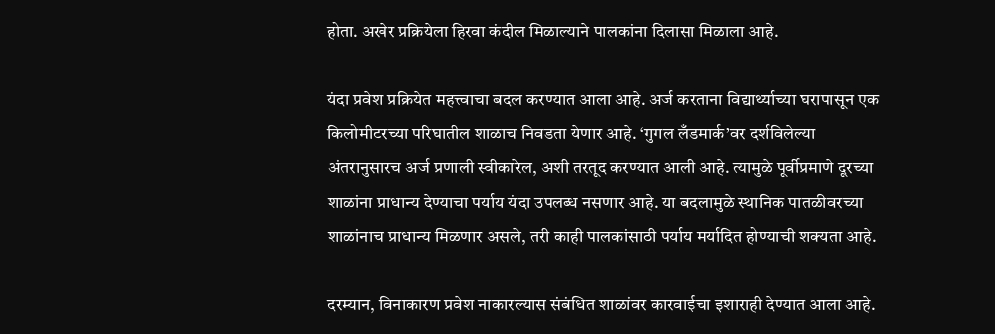होता. अखेर प्रक्रियेला हिरवा कंदील मिळाल्याने पालकांना दिलासा मिळाला आहे.

यंदा प्रवेश प्रक्रियेत महत्त्वाचा बदल करण्यात आला आहे. अर्ज करताना विद्यार्थ्याच्या घरापासून एक किलोमीटरच्या परिघातील शाळाच निवडता येणार आहे. ‘गुगल लँडमार्क’वर दर्शविलेल्या अंतरानुसारच अर्ज प्रणाली स्वीकारेल, अशी तरतूद करण्यात आली आहे. त्यामुळे पूर्वीप्रमाणे दूरच्या शाळांना प्राधान्य देण्याचा पर्याय यंदा उपलब्ध नसणार आहे. या बदलामुळे स्थानिक पातळीवरच्या शाळांनाच प्राधान्य मिळणार असले, तरी काही पालकांसाठी पर्याय मर्यादित होण्याची शक्यता आहे.

दरम्यान, विनाकारण प्रवेश नाकारल्यास संबंधित शाळांवर कारवाईचा इशाराही देण्यात आला आहे.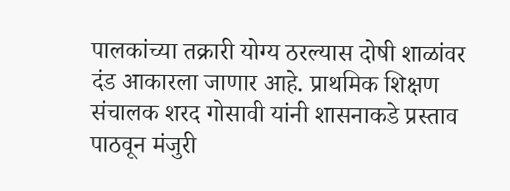पालकांच्या तक्रारी योग्य ठरल्यास दोषी शाळांवर दंड आकारला जाणार आहे. प्राथमिक शिक्षण संचालक शरद गोसावी यांनी शासनाकडे प्रस्ताव पाठवून मंजुरी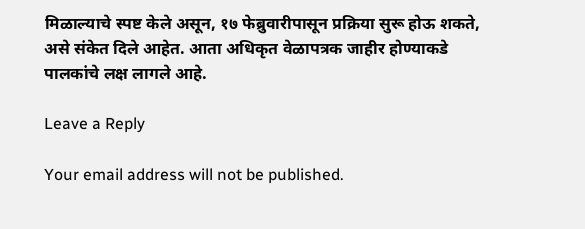मिळाल्याचे स्पष्ट केले असून, १७ फेब्रुवारीपासून प्रक्रिया सुरू होऊ शकते, असे संकेत दिले आहेत. आता अधिकृत वेळापत्रक जाहीर होण्याकडे पालकांचे लक्ष लागले आहे.

Leave a Reply

Your email address will not be published.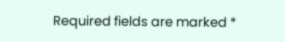Required fields are marked *